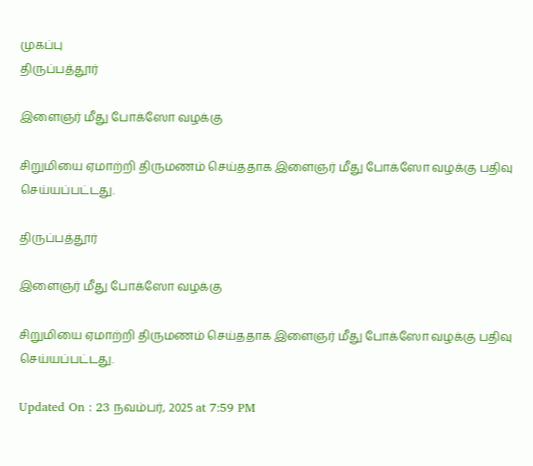முகப்பு
திருப்பத்தூர்

இளைஞர் மீது போக்ஸோ வழக்கு

சிறுமியை ஏமாற்றி திருமணம் செய்ததாக இளைஞர் மீது போக்ஸோ வழக்கு பதிவு செய்யப்பட்டது.

திருப்பத்தூர்

இளைஞர் மீது போக்ஸோ வழக்கு

சிறுமியை ஏமாற்றி திருமணம் செய்ததாக இளைஞர் மீது போக்ஸோ வழக்கு பதிவு செய்யப்பட்டது.

Updated On : 23 நவம்பர், 2025 at 7:59 PM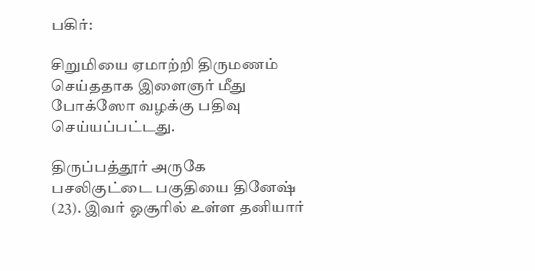பகிர்:

சிறுமியை ஏமாற்றி திருமணம் செய்ததாக இளைஞர் மீது போக்ஸோ வழக்கு பதிவு செய்யப்பட்டது.

திருப்பத்தூர் அருகே பசலிகுட்டை பகுதியை தினேஷ் (23). இவர் ஓசூரில் உள்ள தனியார்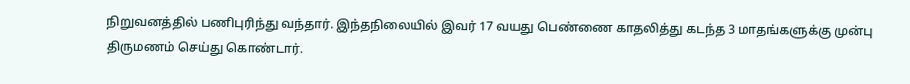நிறுவனத்தில் பணிபுரிந்து வந்தார். இந்தநிலையில் இவர் 17 வயது பெண்ணை காதலித்து கடந்த 3 மாதங்களுக்கு முன்பு திருமணம் செய்து கொண்டார்.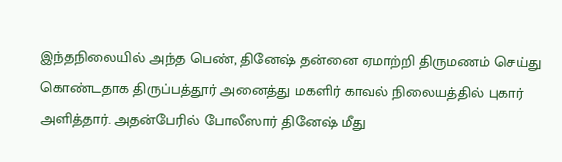இந்தநிலையில் அந்த பெண், தினேஷ் தன்னை ஏமாற்றி திருமணம் செய்து கொண்டதாக திருப்பத்தூர் அனைத்து மகளிர் காவல் நிலையத்தில் புகார் அளித்தார். அதன்பேரில் போலீஸார் தினேஷ் மீது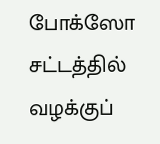போக்ஸோ சட்டத்தில் வழக்குப்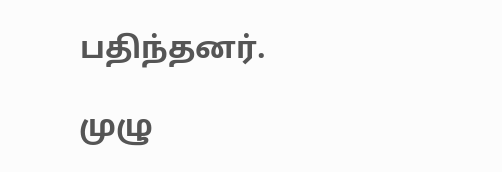பதிந்தனர்.

முழு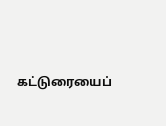கட்டுரையைப்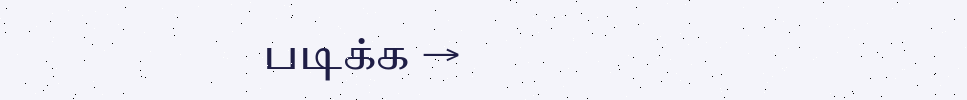படிக்க →